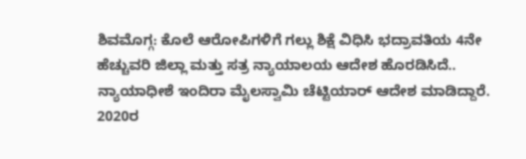ಶಿವಮೊಗ್ಗ: ಕೊಲೆ ಆರೋಪಿಗಳಿಗೆ ಗಲ್ಲು ಶಿಕ್ಷೆ ವಿಧಿಸಿ ಭದ್ರಾವತಿಯ 4ನೇ ಹೆಚ್ಚುವರಿ ಜಿಲ್ಲಾ ಮತ್ತು ಸತ್ರ ನ್ಯಾಯಾಲಯ ಆದೇಶ ಹೊರಡಿಸಿದೆ..
ನ್ಯಾಯಾಧೀಶೆ ಇಂದಿರಾ ಮೈಲಸ್ವಾಮಿ ಚೆಟ್ಟಿಯಾರ್ ಆದೇಶ ಮಾಡಿದ್ದಾರೆ.
2020ರ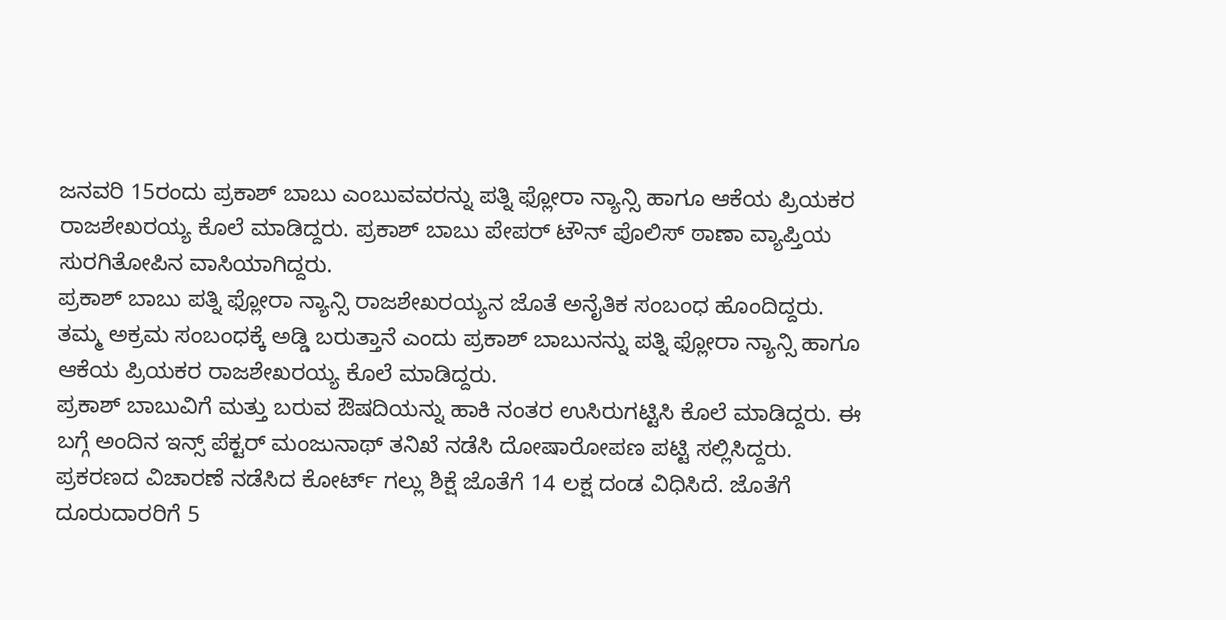ಜನವರಿ 15ರಂದು ಪ್ರಕಾಶ್ ಬಾಬು ಎಂಬುವವರನ್ನು ಪತ್ನಿ ಫ್ಲೋರಾ ನ್ಯಾನ್ಸಿ ಹಾಗೂ ಆಕೆಯ ಪ್ರಿಯಕರ ರಾಜಶೇಖರಯ್ಯ ಕೊಲೆ ಮಾಡಿದ್ದರು. ಪ್ರಕಾಶ್ ಬಾಬು ಪೇಪರ್ ಟೌನ್ ಪೊಲಿಸ್ ಠಾಣಾ ವ್ಯಾಪ್ತಿಯ ಸುರಗಿತೋಪಿನ ವಾಸಿಯಾಗಿದ್ದರು.
ಪ್ರಕಾಶ್ ಬಾಬು ಪತ್ನಿ ಫ್ಲೋರಾ ನ್ಯಾನ್ಸಿ ರಾಜಶೇಖರಯ್ಯನ ಜೊತೆ ಅನೈತಿಕ ಸಂಬಂಧ ಹೊಂದಿದ್ದರು.
ತಮ್ಮ ಅಕ್ರಮ ಸಂಬಂಧಕ್ಕೆ ಅಡ್ಡಿ ಬರುತ್ತಾನೆ ಎಂದು ಪ್ರಕಾಶ್ ಬಾಬುನನ್ನು ಪತ್ನಿ ಫ್ಲೋರಾ ನ್ಯಾನ್ಸಿ ಹಾಗೂ ಆಕೆಯ ಪ್ರಿಯಕರ ರಾಜಶೇಖರಯ್ಯ ಕೊಲೆ ಮಾಡಿದ್ದರು.
ಪ್ರಕಾಶ್ ಬಾಬುವಿಗೆ ಮತ್ತು ಬರುವ ಔಷದಿಯನ್ನು ಹಾಕಿ ನಂತರ ಉಸಿರುಗಟ್ಟಿಸಿ ಕೊಲೆ ಮಾಡಿದ್ದರು. ಈ ಬಗ್ಗೆ ಅಂದಿನ ಇನ್ಸ್ ಪೆಕ್ಟರ್ ಮಂಜುನಾಥ್ ತನಿಖೆ ನಡೆಸಿ ದೋಷಾರೋಪಣ ಪಟ್ಟಿ ಸಲ್ಲಿಸಿದ್ದರು.
ಪ್ರಕರಣದ ವಿಚಾರಣೆ ನಡೆಸಿದ ಕೋರ್ಟ್ ಗಲ್ಲು ಶಿಕ್ಷೆ ಜೊತೆಗೆ 14 ಲಕ್ಷ ದಂಡ ವಿಧಿಸಿದೆ. ಜೊತೆಗೆ ದೂರುದಾರರಿಗೆ 5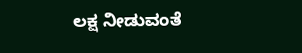ಲಕ್ಷ ನೀಡುವಂತೆ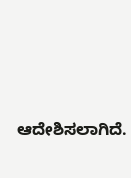ಆದೇಶಿಸಲಾಗಿದೆ.